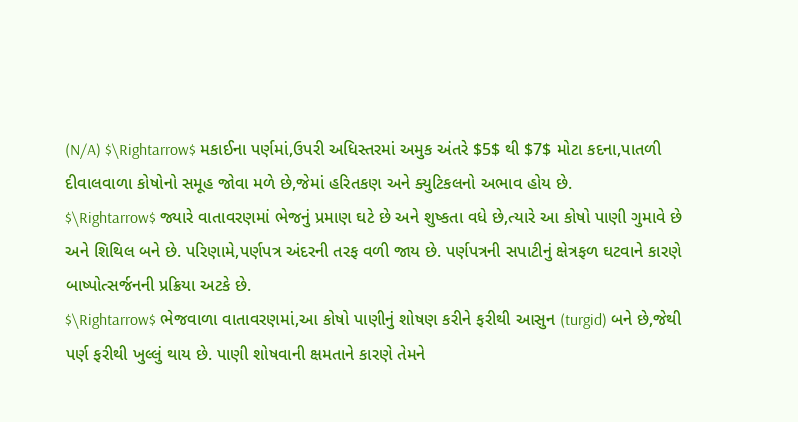(N/A) $\Rightarrow$ મકાઈના પર્ણમાં,ઉપરી અધિસ્તરમાં અમુક અંતરે $5$ થી $7$ મોટા કદના,પાતળી દીવાલવાળા કોષોનો સમૂહ જોવા મળે છે,જેમાં હરિતકણ અને ક્યુટિકલનો અભાવ હોય છે.
$\Rightarrow$ જ્યારે વાતાવરણમાં ભેજનું પ્રમાણ ઘટે છે અને શુષ્કતા વધે છે,ત્યારે આ કોષો પાણી ગુમાવે છે અને શિથિલ બને છે. પરિણામે,પર્ણપત્ર અંદરની તરફ વળી જાય છે. પર્ણપત્રની સપાટીનું ક્ષેત્રફળ ઘટવાને કારણે બાષ્પોત્સર્જનની પ્રક્રિયા અટકે છે.
$\Rightarrow$ ભેજવાળા વાતાવરણમાં,આ કોષો પાણીનું શોષણ કરીને ફરીથી આસુન (turgid) બને છે,જેથી પર્ણ ફરીથી ખુલ્લું થાય છે. પાણી શોષવાની ક્ષમતાને કારણે તેમને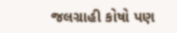જલગ્રાહી કોષો પણ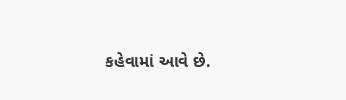કહેવામાં આવે છે.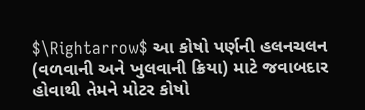$\Rightarrow$ આ કોષો પર્ણની હલનચલન (વળવાની અને ખુલવાની ક્રિયા) માટે જવાબદાર હોવાથી તેમને મોટર કોષો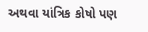અથવા યાંત્રિક કોષો પણ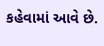કહેવામાં આવે છે.